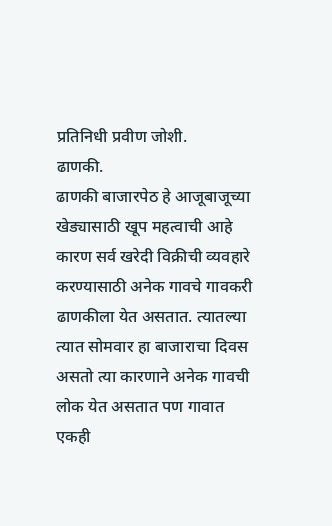प्रतिनिधी प्रवीण जोशी.
ढाणकी.
ढाणकी बाजारपेठ हे आजूबाजूच्या खेड्यासाठी खूप महत्वाची आहे कारण सर्व खरेदी विक्रीची व्यवहारे करण्यासाठी अनेक गावचे गावकरी ढाणकीला येत असतात. त्यातल्या त्यात सोमवार हा बाजाराचा दिवस असतो त्या कारणाने अनेक गावची लोक येत असतात पण गावात एकही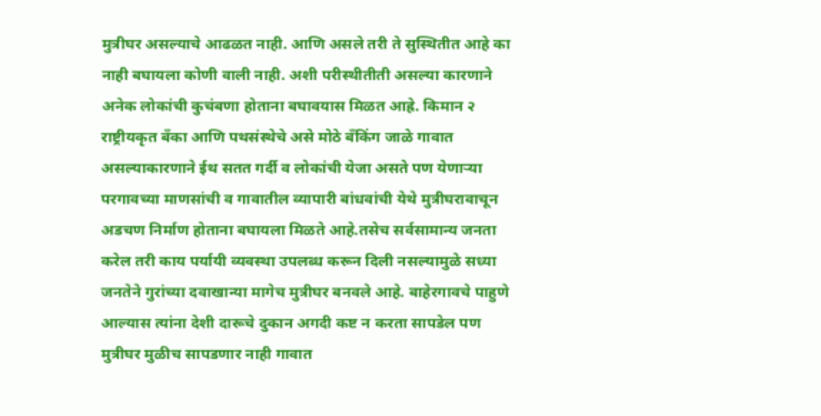मुत्रीघर असल्याचे आढळत नाही. आणि असले तरी ते सुस्थितीत आहे का नाही बघायला कोणी वाली नाही. अशी परीस्थीतीती असल्या कारणाने अनेक लोकांची कुचंबणा होताना बघावयास मिळत आह्रे. किमान २ राष्ट्रीयकृत बँका आणि पथसंस्थेचे असे मोठे बँकिंग जाळे गावात असल्याकारणाने ईथ सतत गर्दी व लोकांची येजा असते पण येणाऱ्या परगावच्या माणसांची व गावातील व्यापारी बांधवांची येथे मुत्रीघरावाचून अडचण निर्माण होताना बघायला मिळते आहे.तसेच सर्वसामान्य जनता करेल तरी काय पर्यायी व्यवस्था उपलब्ध करून दिली नसल्यामुळे सध्या जनतेने गुरांच्या दवाखान्या मागेच मुत्रीघर बनवले आहे. बाहेरगावचे पाहुणे आल्यास त्यांना देशी दारूचे दुकान अगदी कष्ट न करता सापडेल पण मुत्रीघर मुळीच सापडणार नाही गावात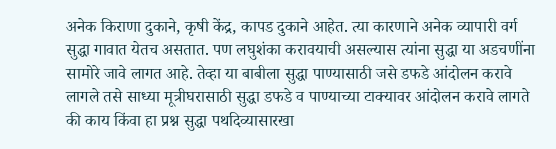अनेक किराणा दुकाने, कृषी केंद्र, कापड दुकाने आहेत. त्या कारणाने अनेक व्यापारी वर्ग सुद्धा गावात येतच असतात. पण लघुशंका करावयाची असल्यास त्यांना सुद्धा या अडचणींना सामोरे जावे लागत आहे. तेव्हा या बाबीला सुद्धा पाण्यासाठी जसे डफडे आंदोलन करावे लागले तसे साध्या मूत्रीघरासाठी सुद्धा डफडे व पाण्याच्या टाक्यावर आंदोलन करावे लागते की काय किंवा हा प्रश्न सुद्धा पथदिव्यासारखा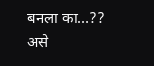बनला का…?? असे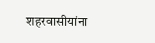शहरवासीयांना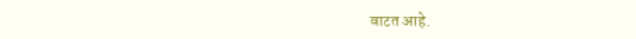वाटत आहे.